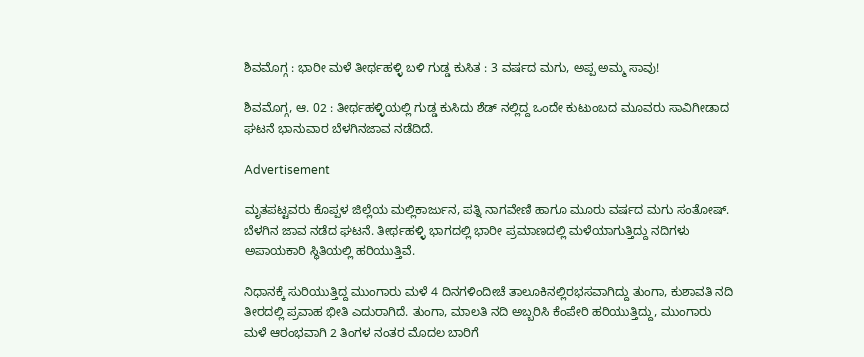ಶಿವಮೊಗ್ಗ : ಭಾರೀ ಮಳೆ ತೀರ್ಥಹಳ್ಳಿ ಬಳಿ ಗುಡ್ಡ ಕುಸಿತ : 3 ವರ್ಷದ ಮಗು, ಅಪ್ಪ ಅಮ್ಮ ಸಾವು!

ಶಿವಮೊಗ್ಗ, ಆ. 02 : ತೀರ್ಥಹಳ್ಳಿಯಲ್ಲಿ ಗುಡ್ಡ ಕುಸಿದು ಶೆಡ್ ನಲ್ಲಿದ್ದ ಒಂದೇ ಕುಟುಂಬದ ಮೂವರು ಸಾವಿಗೀಡಾದ ಘಟನೆ ಭಾನುವಾರ ಬೆಳಗಿನಜಾವ ನಡೆದಿದೆ.

Advertisement

ಮೃತಪಟ್ಟವರು ಕೊಪ್ಪಳ ಜಿಲ್ಲೆಯ ಮಲ್ಲಿಕಾರ್ಜುನ, ಪತ್ನಿ ನಾಗವೇಣಿ ಹಾಗೂ ಮೂರು ವರ್ಷದ ಮಗು ಸಂತೋಷ್. ಬೆಳಗಿನ ಜಾವ ನಡೆದ ಘಟನೆ. ತೀರ್ಥಹಳ್ಳಿ ಭಾಗದಲ್ಲಿ ಭಾರೀ ಪ್ರಮಾಣದಲ್ಲಿ ಮಳೆಯಾಗುತ್ತಿದ್ದು ನದಿಗಳು ಅಪಾಯಕಾರಿ ಸ್ಥಿತಿಯಲ್ಲಿ ಹರಿಯುತ್ತಿವೆ.

ನಿಧಾನಕ್ಕೆ ಸುರಿಯುತ್ತಿದ್ದ ಮುಂಗಾರು ಮಳೆ 4 ದಿನಗಳಿಂದೀಚೆ ತಾಲೂಕಿನಲ್ಲಿರಭಸವಾಗಿದ್ದು ತುಂಗಾ, ಕುಶಾವತಿ ನದಿ ತೀರದಲ್ಲಿ ಪ್ರವಾಹ ಭೀತಿ ಎದುರಾಗಿದೆ. ತುಂಗಾ, ಮಾಲತಿ ನದಿ ಅಬ್ಬರಿಸಿ ಕೆಂಪೇರಿ ಹರಿಯುತ್ತಿದ್ದು, ಮುಂಗಾರು ಮಳೆ ಆರಂಭವಾಗಿ 2 ತಿಂಗಳ ನಂತರ ಮೊದಲ ಬಾರಿಗೆ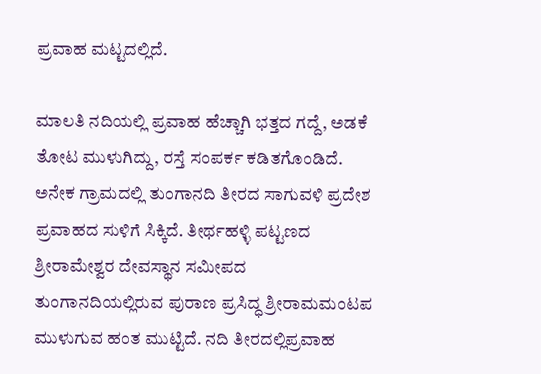ಪ್ರವಾಹ ಮಟ್ಟದಲ್ಲಿದೆ.

ಮಾಲತಿ ನದಿಯಲ್ಲಿ ಪ್ರವಾಹ ಹೆಚ್ಚಾಗಿ ಭತ್ತದ ಗದ್ದೆ, ಅಡಕೆ ತೋಟ ಮುಳುಗಿದ್ದು, ರಸ್ತೆ ಸಂಪರ್ಕ ಕಡಿತಗೊಂಡಿದೆ. ಅನೇಕ ಗ್ರಾಮದಲ್ಲಿ ತುಂಗಾನದಿ ತೀರದ ಸಾಗುವಳಿ ಪ್ರದೇಶ ಪ್ರವಾಹದ ಸುಳಿಗೆ ಸಿಕ್ಕಿದೆ. ತೀರ್ಥಹಳ್ಳಿ ಪಟ್ಟಣದ ಶ್ರೀರಾಮೇಶ್ವರ ದೇವಸ್ಥಾನ ಸಮೀಪದ ತುಂಗಾನದಿಯಲ್ಲಿರುವ ಪುರಾಣ ಪ್ರಸಿದ್ಧ ಶ್ರೀರಾಮಮಂಟಪ ಮುಳುಗುವ ಹಂತ ಮುಟ್ಟಿದೆ. ನದಿ ತೀರದಲ್ಲಿಪ್ರವಾಹ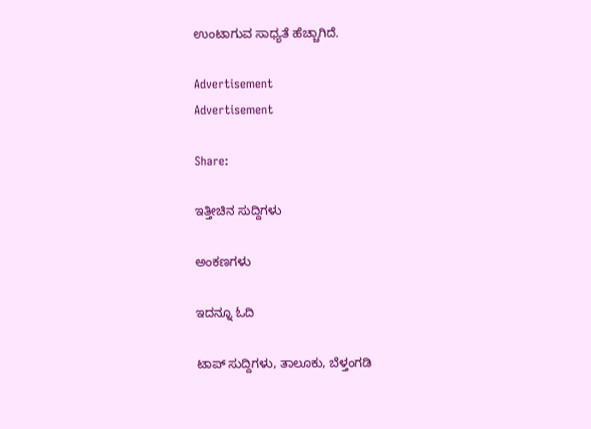ಉಂಟಾಗುವ ಸಾಧ್ಯತೆ ಹೆಚ್ಚಾಗಿದೆ.

Advertisement
Advertisement

Share:

ಇತ್ತೀಚಿನ ಸುದ್ದಿಗಳು

ಅಂಕಣಗಳು

ಇದನ್ನೂ ಓದಿ

ಟಾಪ್ ಸುದ್ದಿಗಳು, ತಾಲೂಕು, ಬೆಳ್ತಂಗಡಿ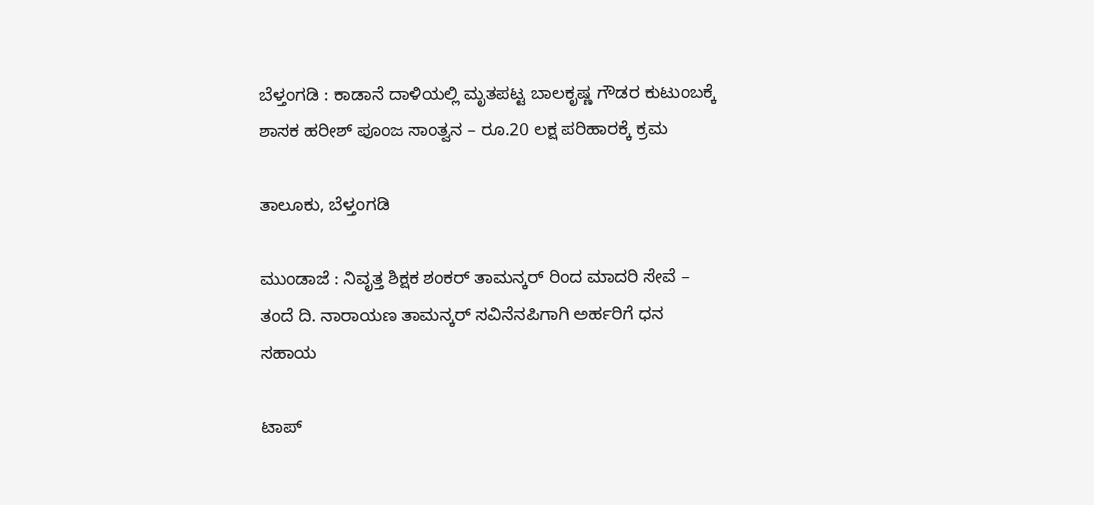ಬೆಳ್ತಂಗಡಿ : ಕಾಡಾನೆ ದಾಳಿಯಲ್ಲಿ ಮೃತಪಟ್ಟ ಬಾಲಕೃಷ್ಣ ಗೌಡರ ಕುಟುಂಬಕ್ಕೆ ಶಾಸಕ ಹರೀಶ್ ಪೂಂಜ ಸಾಂತ್ವನ – ರೂ.20 ಲಕ್ಷ ಪರಿಹಾರಕ್ಕೆ ಕ್ರಮ

ತಾಲೂಕು, ಬೆಳ್ತಂಗಡಿ

ಮುಂಡಾಜೆ : ನಿವೃತ್ತ ಶಿಕ್ಷಕ ಶಂಕರ್ ತಾಮನ್ಕರ್ ರಿಂದ ಮಾದರಿ ಸೇವೆ – ತಂದೆ ದಿ. ನಾರಾಯಣ ತಾಮನ್ಕರ್ ಸವಿನೆನಪಿಗಾಗಿ ಅರ್ಹರಿಗೆ ಧನ ಸಹಾಯ

ಟಾಪ್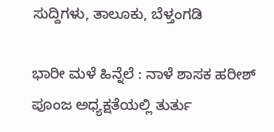ಸುದ್ದಿಗಳು, ತಾಲೂಕು, ಬೆಳ್ತಂಗಡಿ

ಭಾರೀ ಮಳೆ ಹಿನ್ನೆಲೆ : ನಾಳೆ ಶಾಸಕ ಹರೀಶ್ ಪೂಂಜ ಅಧ್ಯಕ್ಷತೆಯಲ್ಲಿ ತುರ್ತು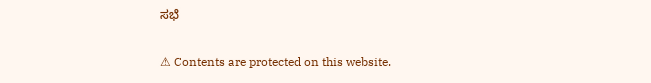ಸಭೆ

⚠ Contents are protected on this website.